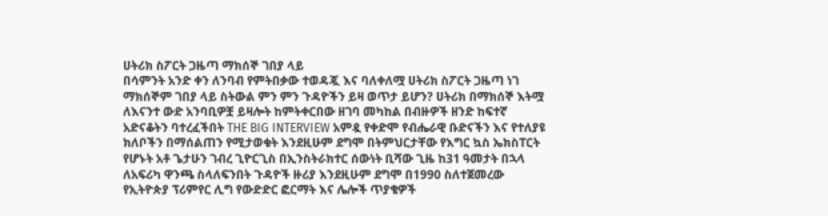ሀትሪክ ስፖርት ጋዜጣ ማክሰኞ ገበያ ላይ
በሳምንት አንድ ቀን ለንባብ የምትበቃው ተወዳጇ እና ባለቀለሟ ሀትሪክ ስፖርት ጋዜጣ ነገ ማክሰኞም ገበያ ላይ ስትውል ምን ምን ጉዳዮችን ይዛ ወጥታ ይሆን? ሀትሪክ በማክሰኞ እትሟ ለእናንተ ውድ አንባቢዎቿ ይዛሎት ከምትቀርበው ዘገባ መካከል በብዙዎች ዘንድ ከፍተኛ አድናቆትን ባተረፈችበት THE BIG INTERVIEW አምዷ የቀድሞ የብሔራዊ ቡድናችን እና የተለያዩ ክለቦችን በማሰልጠን የሚታወቁት እንደዚሁም ደግሞ በትምህርታቸው የእግር ኳስ ኤክስፐርት የሆኑት አቶ ጌታሁን ገብረ ጊዮርጊስ በኢንስትራክተር ሰውነት ቢሻው ጊዜ ከ31 ዓመታት በኋላ ለአፍሪካ ዋንጫ ስላለፍንበት ጉዳዮች ዙሪያ እንደዚሁም ደግሞ በ1990 ስለተጀመረው የኢትዮጵያ ፕሪምየር ሊግ የውድድር ፎርማት እና ሌሎች ጥያቄዎች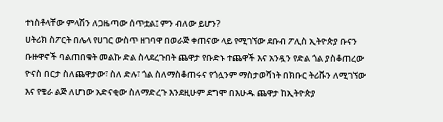ተነስቶላቸው ምላሽን ለጋዜጣው ሰጥቷል፤ ምን ብለው ይሆን?
ሀትሪክ ስፖርት በሌላ የሀገር ውስጥ ዘገባዋ በወራጅ ቀጠናው ላይ የሚገኘው ደቡብ ፖሊስ ኢትዮጵያ ቡናን ቡዙዋኖች ባልጠበቁት መልኩ ድል ስላደረጉበት ጨዋታ የቡድኑ ተጨዋች እና አንዷን የድል ጎል ያስቆጠረው ዮናስ በርታ ስለጨዋታው፣ ስለ ድሉ፣ ጎል ስለማስቆጠሩና የጎሏንም ማስታወሻነት በክቡር ትሪቩን ለሚገኘው እና የቄራ ልጅ ለሆነው አድናቂው ስለማድረጉ እንደዚሁም ደግሞ በእሁዱ ጨዋታ ከኢትዮጵያ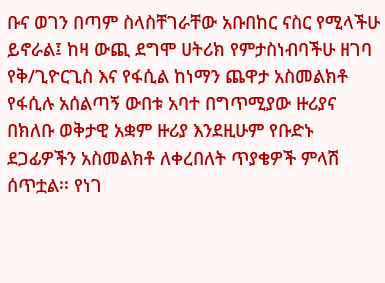ቡና ወገን በጣም ስላስቸገራቸው አቡበከር ናስር የሚላችሁ ይኖራል፤ ከዛ ውጪ ደግሞ ሀትሪክ የምታስነብባችሁ ዘገባ የቅ/ጊዮርጊስ እና የፋሲል ከነማን ጨዋታ አስመልክቶ የፋሲሉ አሰልጣኝ ውበቱ አባተ በግጥሚያው ዙሪያና በክለቡ ወቅታዊ አቋም ዙሪያ እንደዚሁም የቡድኑ ደጋፊዎችን አስመልክቶ ለቀረበለት ጥያቄዎች ምላሽ ሰጥቷል፡፡ የነገ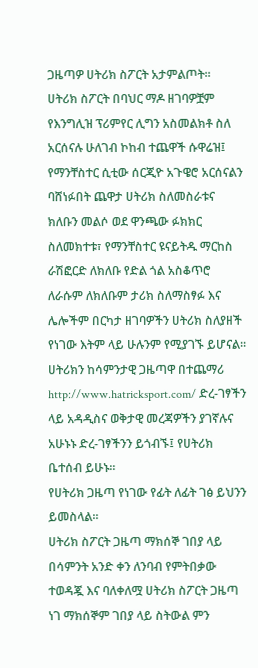ጋዜጣዎ ሀትሪክ ስፖርት አታምልጦት፡፡
ሀትሪክ ስፖርት በባህር ማዶ ዘገባዎቿም የእንግሊዝ ፕሪምየር ሊግን አስመልክቶ ስለ አርሰናሉ ሁለገብ ኮከብ ተጨዋች ሱዋሬዝ፤ የማንቸስተር ሲቲው ሰርጂዮ አጉዌሮ አርሰናልን ባሸነፉበት ጨዋታ ሀትሪክ ስለመስራቱና ክለቡን መልሶ ወደ ዋንጫው ፉክክር ስለመክተቱ፣ የማንቸስተር ዩናይትዱ ማርከስ ራሽፎርድ ለክለቡ የድል ጎል አስቆጥሮ ለራሱም ለክለቡም ታሪክ ስለማስፃፉ እና ሌሎችም በርካታ ዘገባዎችን ሀትሪክ ስለያዘች የነገው እትም ላይ ሁሉንም የሚያገኙ ይሆናል፡፡
ሀትሪክን ከሳምንታዊ ጋዜጣዋ በተጨማሪ http://www.hatricksport.com/ ድረ-ገፃችን ላይ አዳዲስና ወቅታዊ መረጃዎችን ያገኛሉና አሁኑኑ ድረ-ገፃችንን ይጎብኙ፤ የሀትሪክ ቤተሰብ ይሁኑ፡፡
የሀትሪክ ጋዜጣ የነገው የፊት ለፊት ገፅ ይህንን ይመስላል፡፡
ሀትሪክ ስፖርት ጋዜጣ ማክሰኞ ገበያ ላይ በሳምንት አንድ ቀን ለንባብ የምትበቃው ተወዳጇ እና ባለቀለሟ ሀትሪክ ስፖርት ጋዜጣ ነገ ማክሰኞም ገበያ ላይ ስትውል ምን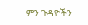ምን ጉዳዮችን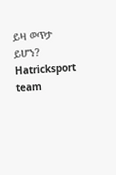ይዛ ወጥታ ይሆን?
Hatricksport team